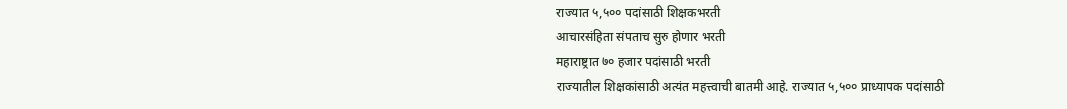राज्यात ५,५०० पदांसाठी शिक्षकभरती
आचारसंहिता संपताच सुरु होणार भरती
महाराष्ट्रात ७० हजार पदांसाठी भरती
राज्यातील शिक्षकांसाठी अत्यंत महत्त्वाची बातमी आहे. राज्यात ५,५०० प्राध्यापक पदांसाठी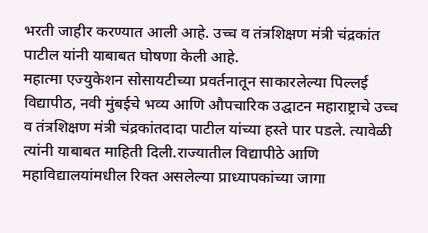भरती जाहीर करण्यात आली आहे. उच्च व तंत्रशिक्षण मंत्री चंद्रकांत पाटील यांनी याबाबत घोषणा केली आहे.
महात्मा एज्युकेशन सोसायटीच्या प्रवर्तनातून साकारलेल्या पिल्लई विद्यापीठ, नवी मुंबईचे भव्य आणि औपचारिक उद्घाटन महाराष्ट्राचे उच्च व तंत्रशिक्षण मंत्री चंद्रकांतदादा पाटील यांच्या हस्ते पार पडले. त्यावेळी त्यांनी याबाबत माहिती दिली.राज्यातील विद्यापीठे आणि महाविद्यालयांमधील रिक्त असलेल्या प्राध्यापकांच्या जागा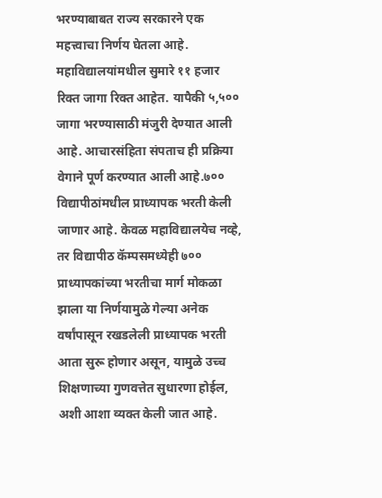भरण्याबाबत राज्य सरकारने एक महत्त्वाचा निर्णय घेतला आहे.
महाविद्यालयांमधील सुमारे ११ हजार रिक्त जागा रिक्त आहेत. यापैकी ५,५०० जागा भरण्यासाठी मंजुरी देण्यात आली आहे. आचारसंहिता संपताच ही प्रक्रिया वेगाने पूर्ण करण्यात आली आहे.७०० विद्यापीठांमधील प्राध्यापक भरती केली जाणार आहे. केवळ महाविद्यालयेच नव्हे, तर विद्यापीठ कॅम्पसमध्येही ७०० प्राध्यापकांच्या भरतीचा मार्ग मोकळा झाला या निर्णयामुळे गेल्या अनेक वर्षांपासून रखडलेली प्राध्यापक भरती आता सुरू होणार असून, यामुळे उच्च शिक्षणाच्या गुणवत्तेत सुधारणा होईल, अशी आशा व्यक्त केली जात आहे.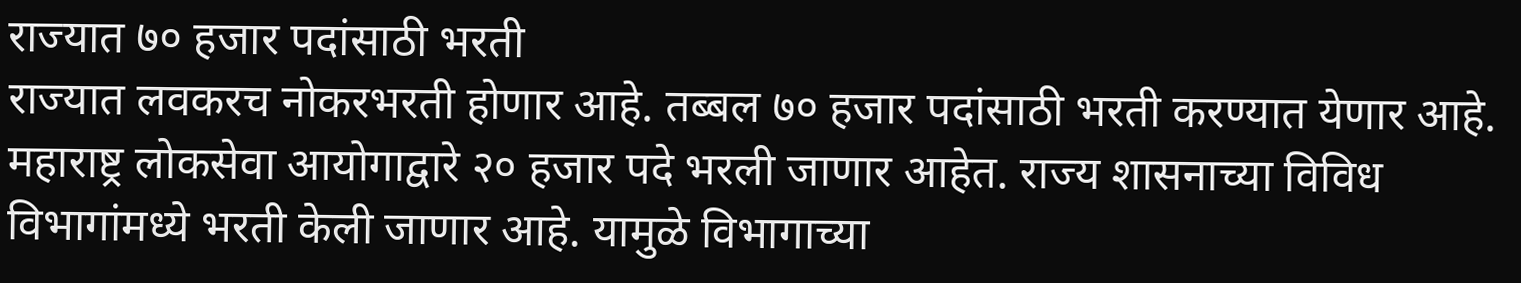राज्यात ७० हजार पदांसाठी भरती
राज्यात लवकरच नोकरभरती होणार आहे. तब्बल ७० हजार पदांसाठी भरती करण्यात येणार आहे. महाराष्ट्र लोकसेवा आयोगाद्वारे २० हजार पदे भरली जाणार आहेत. राज्य शासनाच्या विविध विभागांमध्ये भरती केली जाणार आहे. यामुळे विभागाच्या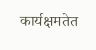कार्यक्षमतेत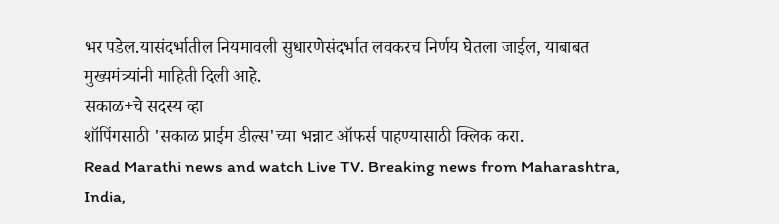भर पडेल.यासंदर्भातील नियमावली सुधारणेसंदर्भात लवकरच निर्णय घेतला जाईल, याबाबत मुख्यमंत्र्यांनी माहिती दिली आहे.
सकाळ+चे सदस्य व्हा
शॉपिंगसाठी 'सकाळ प्राईम डील्स'च्या भन्नाट ऑफर्स पाहण्यासाठी क्लिक करा.
Read Marathi news and watch Live TV. Breaking news from Maharashtra, India,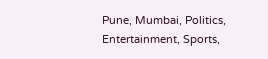Pune, Mumbai, Politics, Entertainment, Sports,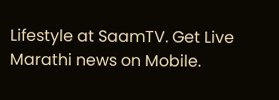Lifestyle at SaamTV. Get Live Marathi news on Mobile.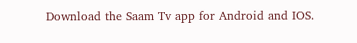Download the Saam Tv app for Android and IOS.